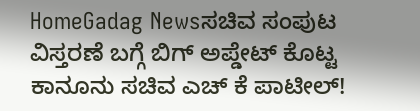HomeGadag Newsಸಚಿವ ಸಂಪುಟ ವಿಸ್ತರಣೆ ಬಗ್ಗೆ ಬಿಗ್‌ ಅಪ್ಡೇಟ್‌ ಕೊಟ್ಟ ಕಾನೂನು ಸಚಿವ ಎಚ್ ಕೆ ಪಾಟೀಲ್!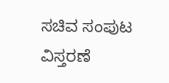ಸಚಿವ ಸಂಪುಟ ವಿಸ್ತರಣೆ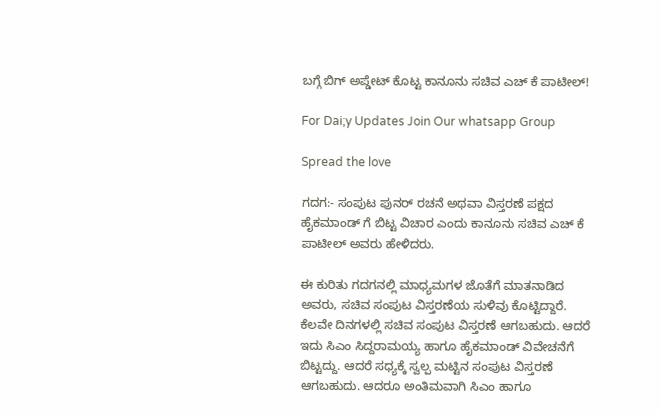ಬಗ್ಗೆ ಬಿಗ್‌ ಅಪ್ಡೇಟ್‌ ಕೊಟ್ಟ ಕಾನೂನು ಸಚಿವ ಎಚ್ ಕೆ ಪಾಟೀಲ್!

For Dai;y Updates Join Our whatsapp Group

Spread the love

ಗದಗ:- ಸಂಪುಟ ಪುನರ್‌ ರಚನೆ ಅಥವಾ ವಿಸ್ತರಣೆ ಪಕ್ಷದ ಹೈಕಮಾಂಡ್ ಗೆ ಬಿಟ್ಟ ವಿಚಾರ ಎಂದು ಕಾನೂನು ಸಚಿವ ಎಚ್ ಕೆ ಪಾಟೀಲ್ ಅವರು ಹೇಳಿದರು.

ಈ ಕುರಿತು ಗದಗನಲ್ಲಿ ಮಾಧ್ಯಮಗಳ ಜೊತೆಗೆ ಮಾತನಾಡಿದ ಅವರು, ಸಚಿವ ಸಂಪುಟ ವಿಸ್ತರಣೆಯ ಸುಳಿವು ಕೊಟ್ಟಿದ್ದಾರೆ. ಕೆಲವೇ ದಿನಗಳಲ್ಲಿ ಸಚಿವ ಸಂಪುಟ ವಿಸ್ತರಣೆ ಆಗಬಹುದು. ಆದರೆ ಇದು ಸಿಎಂ ಸಿದ್ದರಾಮಯ್ಯ ಹಾಗೂ ಹೈಕಮಾಂಡ್‌ ವಿವೇಚನೆಗೆ ಬಿಟ್ಟದ್ದು. ಆದರೆ ಸಧ್ಯಕ್ಕೆ ಸ್ವಲ್ಪ ಮಟ್ಟಿನ ಸಂಪುಟ ವಿಸ್ತರಣೆ ಆಗಬಹುದು. ಆದರೂ ಅಂತಿಮವಾಗಿ ಸಿಎಂ ಹಾಗೂ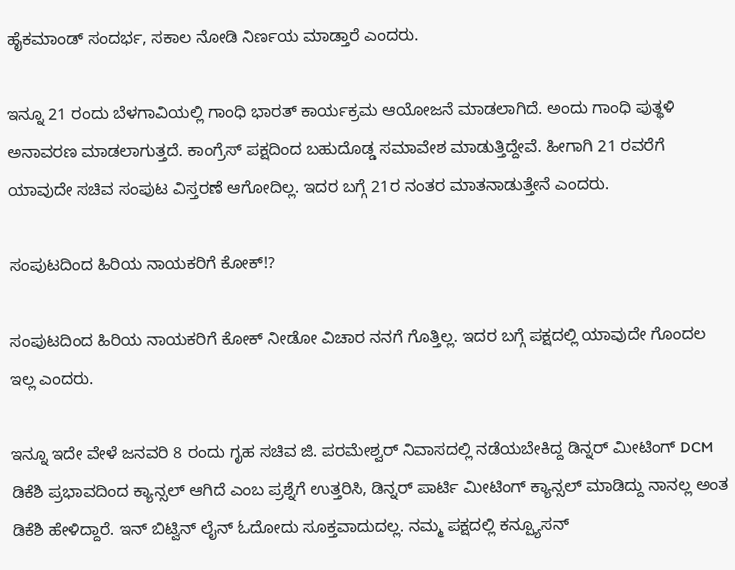ಹೈಕಮಾಂಡ್ ಸಂದರ್ಭ, ಸಕಾಲ ನೋಡಿ ನಿರ್ಣಯ ಮಾಡ್ತಾರೆ ಎಂದರು.

ಇನ್ನೂ 21 ರಂದು ಬೆಳಗಾವಿಯಲ್ಲಿ ಗಾಂಧಿ ಭಾರತ್ ಕಾರ್ಯಕ್ರಮ ಆಯೋಜನೆ ಮಾಡಲಾಗಿದೆ. ಅಂದು ಗಾಂಧಿ ಪುತ್ಥಳಿ ಅನಾವರಣ ಮಾಡಲಾಗುತ್ತದೆ. ಕಾಂಗ್ರೆಸ್ ಪಕ್ಷದಿಂದ ಬಹುದೊಡ್ಡ ಸಮಾವೇಶ ಮಾಡುತ್ತಿದ್ದೇವೆ. ಹೀಗಾಗಿ 21 ರವರೆಗೆ ಯಾವುದೇ ಸಚಿವ ಸಂಪುಟ ವಿಸ್ತರಣೆ ಆಗೋದಿಲ್ಲ. ಇದರ ಬಗ್ಗೆ 21ರ ನಂತರ ಮಾತನಾಡುತ್ತೇನೆ ಎಂದರು.

ಸಂಪುಟದಿಂದ ಹಿರಿಯ ನಾಯಕರಿಗೆ ಕೋಕ್!?

ಸಂಪುಟದಿಂದ ಹಿರಿಯ ನಾಯಕರಿಗೆ ಕೋಕ್ ನೀಡೋ ವಿಚಾರ ನನಗೆ ಗೊತ್ತಿಲ್ಲ. ಇದರ ಬಗ್ಗೆ ಪಕ್ಷದಲ್ಲಿ ಯಾವುದೇ ಗೊಂದಲ ಇಲ್ಲ ಎಂದರು.

ಇನ್ನೂ ಇದೇ ವೇಳೆ ಜನವರಿ 8 ರಂದು ಗೃಹ ಸಚಿವ ಜಿ. ಪರಮೇಶ್ವರ್ ನಿವಾಸದಲ್ಲಿ ನಡೆಯಬೇಕಿದ್ದ ಡಿನ್ನರ್ ಮೀಟಿಂಗ್ DCM ಡಿಕೆಶಿ ಪ್ರಭಾವದಿಂದ ಕ್ಯಾನ್ಸಲ್ ಆಗಿದೆ ಎಂಬ ಪ್ರಶ್ನೆಗೆ ಉತ್ತರಿಸಿ, ಡಿನ್ನರ್ ಪಾರ್ಟಿ ಮೀಟಿಂಗ್ ಕ್ಯಾನ್ಸಲ್ ಮಾಡಿದ್ದು ನಾನಲ್ಲ ಅಂತ ಡಿಕೆಶಿ ಹೇಳಿದ್ದಾರೆ. ಇನ್ ಬಿಟ್ವಿನ್ ಲೈನ್ ಓದೋದು ಸೂಕ್ತವಾದುದಲ್ಲ. ನಮ್ಮ ಪಕ್ಷದಲ್ಲಿ ಕನ್ಪ್ಯೂಸನ್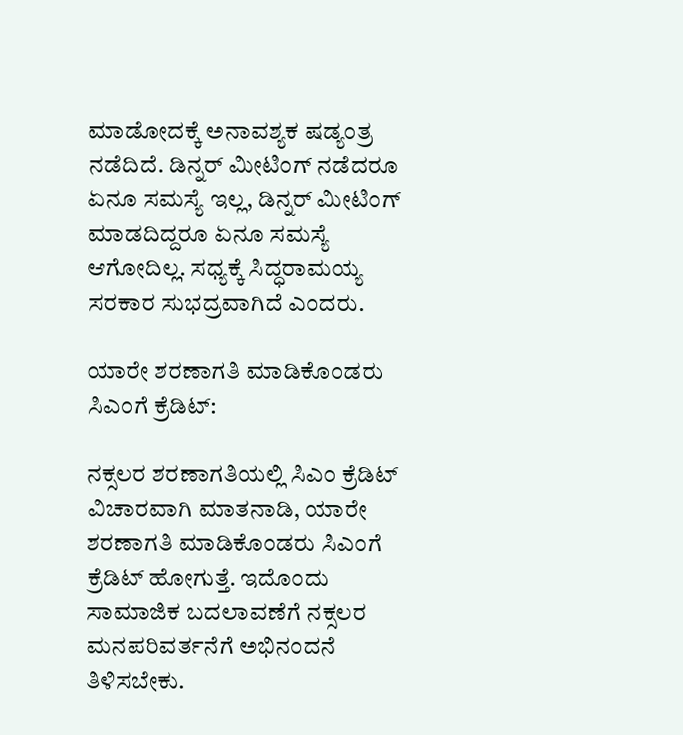ಮಾಡೋದಕ್ಕೆ ಅನಾವಶ್ಯಕ ಷಡ್ಯಂತ್ರ ನಡೆದಿದೆ. ಡಿನ್ನರ್ ಮೀಟಿಂಗ್ ನಡೆದರೂ ಏನೂ ಸಮಸ್ಯೆ ಇಲ್ಲ, ಡಿನ್ನರ್ ಮೀಟಿಂಗ್ ಮಾಡದಿದ್ದರೂ ಏನೂ ಸಮಸ್ಯೆ ಆಗೋದಿಲ್ಲ. ಸಧ್ಯಕ್ಕೆ ಸಿದ್ಧರಾಮಯ್ಯ ಸರಕಾರ ಸುಭದ್ರವಾಗಿದೆ ಎಂದರು.

ಯಾರೇ ಶರಣಾಗತಿ ಮಾಡಿಕೊಂಡರು ಸಿಎಂಗೆ ಕ್ರೆಡಿಟ್:

ನಕ್ಸಲರ ಶರಣಾಗತಿಯಲ್ಲಿ ಸಿಎಂ ಕ್ರೆಡಿಟ್ ವಿಚಾರವಾಗಿ ಮಾತನಾಡಿ, ಯಾರೇ ಶರಣಾಗತಿ ಮಾಡಿಕೊಂಡರು ಸಿಎಂಗೆ ಕ್ರೆಡಿಟ್ ಹೋಗುತ್ತೆ. ಇದೊಂದು ಸಾಮಾಜಿಕ ಬದಲಾವಣೆಗೆ ನಕ್ಸಲರ ಮನಪರಿವರ್ತನೆಗೆ ಅಭಿನಂದನೆ ತಿಳಿಸಬೇಕು.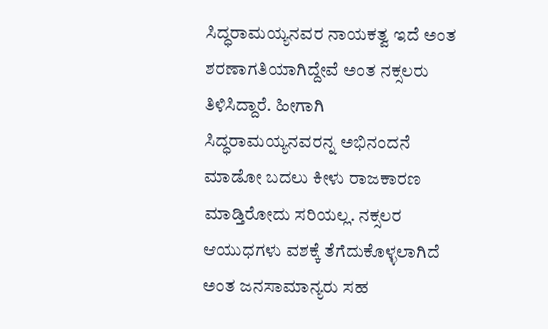ಸಿದ್ಧರಾಮಯ್ಯನವರ ನಾಯಕತ್ವ ಇದೆ ಅಂತ ಶರಣಾಗತಿಯಾಗಿದ್ದೇವೆ ಅಂತ ನಕ್ಸಲರು ತಿಳಿಸಿದ್ದಾರೆ. ಹೀಗಾಗಿ ಸಿದ್ಧರಾಮಯ್ಯನವರನ್ನ ಅಭಿನಂದನೆ ಮಾಡೋ ಬದಲು ಕೀಳು ರಾಜಕಾರಣ ಮಾಡ್ತಿರೋದು ಸರಿಯಲ್ಲ. ನಕ್ಸಲರ ಆಯುಧಗಳು ವಶಕ್ಕೆ ತೆಗೆದುಕೊಳ್ಳಲಾಗಿದೆ ಅಂತ ಜನಸಾಮಾನ್ಯರು ಸಹ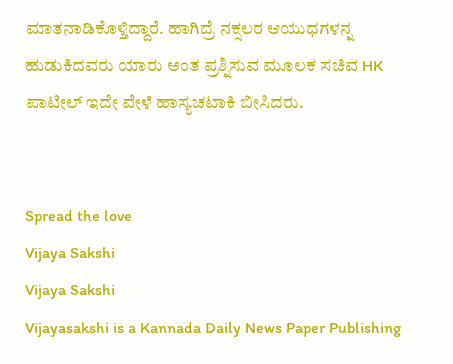ಮಾತನಾಡಿಕೊಳ್ತಿದ್ದಾರೆ. ಹಾಗಿದ್ರೆ ನಕ್ಸಲರ ಆಯುಧಗಳನ್ನ ಹುಡುಕಿದವರು ಯಾರು ಅಂತ ಪ್ರಶ್ನಿಸುವ ಮೂಲಕ ಸಚಿವ HK ಪಾಟೀಲ್ ಇದೇ ವೇಳೆ ಹಾಸ್ಯಚಟಾಕಿ ಬೀಸಿದರು.


Spread the love
Vijaya Sakshi
Vijaya Sakshi
Vijayasakshi is a Kannada Daily News Paper Publishing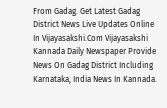From Gadag. Get Latest Gadag District News Live Updates Online In Vijayasakshi.Com Vijayasakshi Kannada Daily Newspaper Provide News On Gadag District Including Karnataka, India News In Kannada.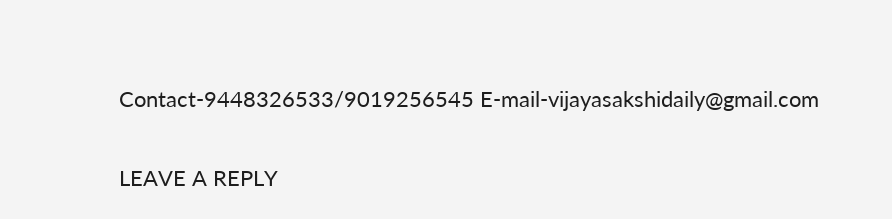Contact-9448326533/9019256545 E-mail-vijayasakshidaily@gmail.com

LEAVE A REPLY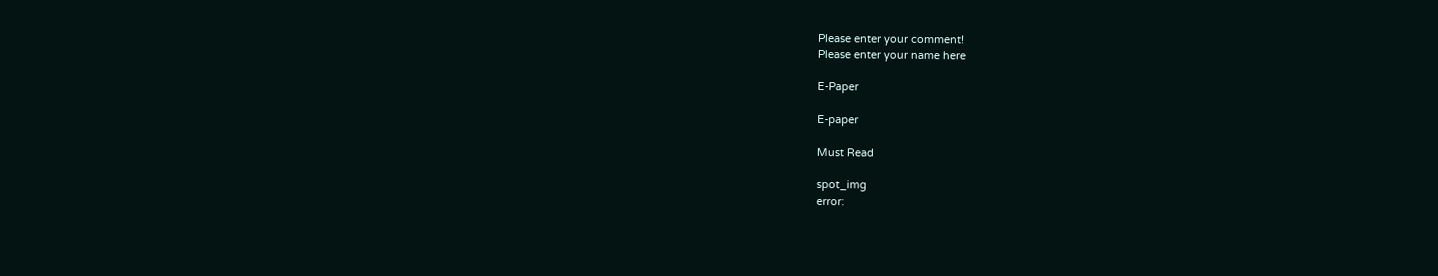Please enter your comment!
Please enter your name here

E-Paper

E-paper

Must Read

spot_img
error: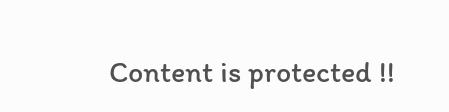Content is protected !!